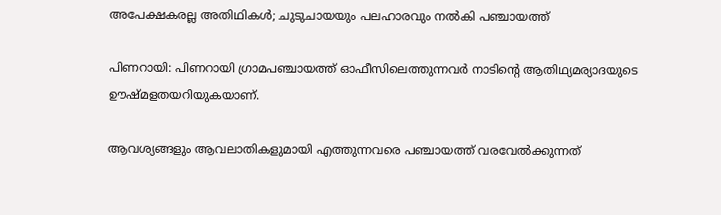അപേക്ഷകരല്ല അതിഥികള്‍; ചുടുചായയും പലഹാരവും നല്‍കി പഞ്ചായത്ത്

പിണറായി: പിണറായി ഗ്രാമപഞ്ചായത്ത് ഓഫീസിലെത്തുന്നവര്‍ നാടിന്റെ ആതിഥ്യമര്യാദയുടെ ഊഷ്മളതയറിയുകയാണ്.

ആവശ്യങ്ങളും ആവലാതികളുമായി എത്തുന്നവരെ പഞ്ചായത്ത് വരവേല്‍ക്കുന്നത്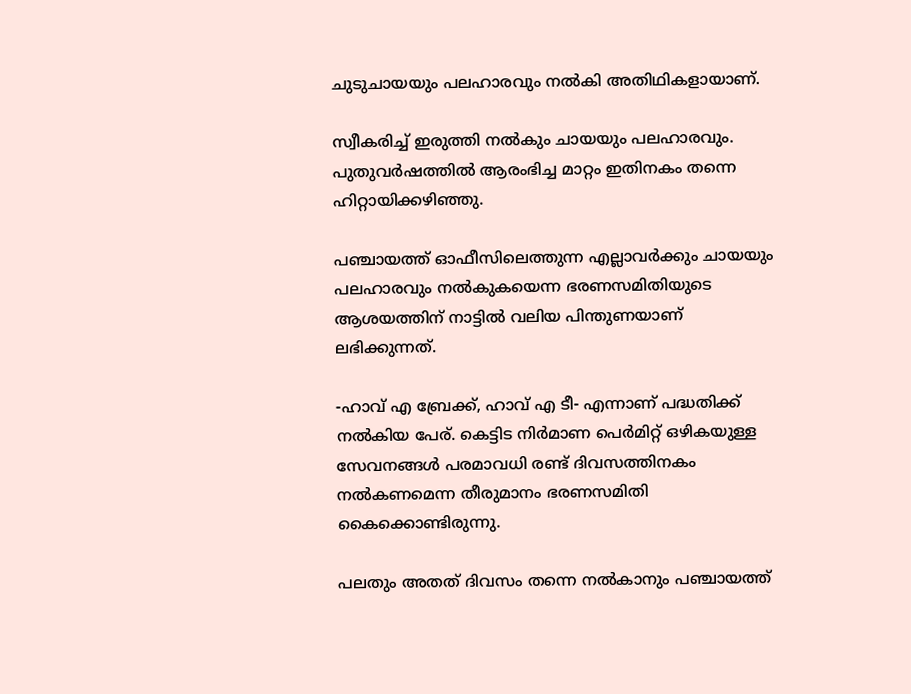ചുടുചായയും പലഹാരവും നല്‍കി അതിഥികളായാണ്.

സ്വീകരിച്ച് ഇരുത്തി നല്‍കും ചായയും പലഹാരവും. പുതുവര്‍ഷത്തില്‍ ആരംഭിച്ച മാറ്റം ഇതിനകം തന്നെ ഹിറ്റായിക്കഴിഞ്ഞു.

പഞ്ചായത്ത് ഓഫീസിലെത്തുന്ന എല്ലാവര്‍ക്കും ചായയും പലഹാരവും നല്‍കുകയെന്ന ഭരണസമിതിയുടെ ആശയത്തിന് നാട്ടില്‍ വലിയ പിന്തുണയാണ് ലഭിക്കുന്നത്.

-ഹാവ് എ ബ്രേക്ക്, ഹാവ് എ ടീ- എന്നാണ് പദ്ധതിക്ക് നല്‍കിയ പേര്. കെട്ടിട നിര്‍മാണ പെര്‍മിറ്റ് ഒഴികയുള്ള സേവനങ്ങള്‍ പരമാവധി രണ്ട് ദിവസത്തിനകം നല്‍കണമെന്ന തീരുമാനം ഭരണസമിതി കൈക്കൊണ്ടിരുന്നു.

പലതും അതത് ദിവസം തന്നെ നല്‍കാനും പഞ്ചായത്ത്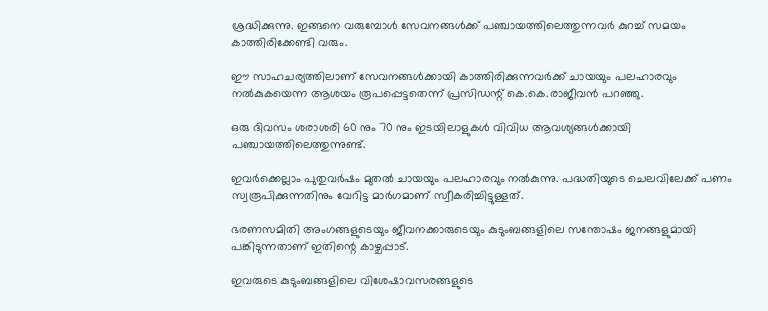ശ്രദ്ധിക്കുന്നു. ഇങ്ങനെ വരുമ്പോള്‍ സേവനങ്ങള്‍ക്ക് പഞ്ചായത്തിലെത്തുന്നവര്‍ കുറച്ച് സമയം കാത്തിരിക്കേണ്ടി വരും.

ഈ സാഹചര്യത്തിലാണ് സേവനങ്ങള്‍ക്കായി കാത്തിരിക്കുന്നവര്‍ക്ക് ചായയും പലഹാരവും നല്‍കുകയെന്ന ആശയം രൂപപ്പെട്ടതെന്ന് പ്രസിഡന്റ് കെ.കെ.രാജീവന്‍ പറഞ്ഞു.

ഒരു ദിവസം ശരാശരി 60 നും 70 നും ഇടയിലാളുകള്‍ വിവിധ ആവശ്യങ്ങള്‍ക്കായി പഞ്ചായത്തിലെത്തുന്നുണ്ട്.

ഇവര്‍ക്കെല്ലാം പുതുവര്‍ഷം മുതല്‍ ചായയും പലഹാരവും നല്‍കുന്നു. പദ്ധതിയുടെ ചെലവിലേക്ക് പണം സ്വരൂപിക്കുന്നതിനും വേറിട്ട മാര്‍ഗമാണ് സ്വീകരിച്ചിട്ടുള്ളത്.

ഭരണസമിതി അംഗങ്ങളുടെയും ജീവനക്കാരുടെയും കുടുംബങ്ങളിലെ സന്തോഷം ജനങ്ങളുമായി പങ്കിടുന്നതാണ് ഇതിന്റെ കാഴ്ചപ്പാട്.

ഇവരുടെ കുടുംബങ്ങളിലെ വിശേഷാവസരങ്ങളുടെ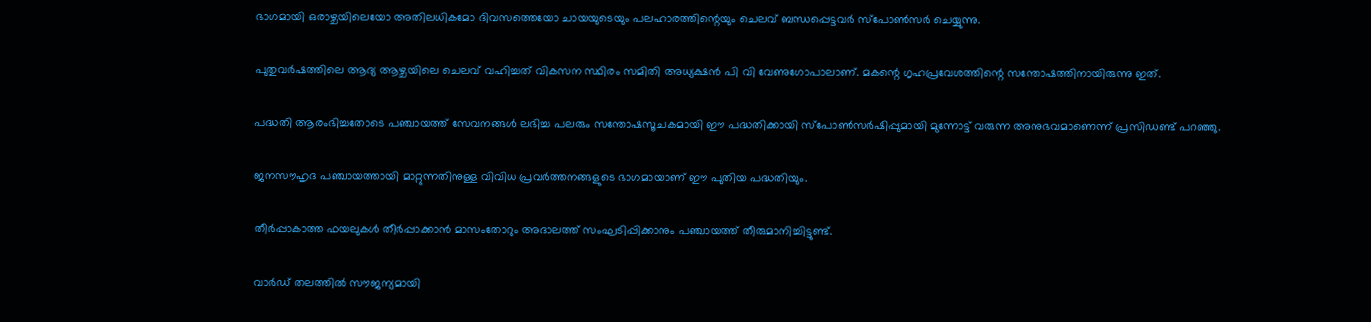ഭാഗമായി ഒരാഴ്ചയിലെയോ അതിലധികമോ ദിവസത്തെയോ ചായയുടെയും പലഹാരത്തിന്റെയും ചെലവ് ബന്ധപ്പെട്ടവര്‍ സ്‌പോണ്‍സര്‍ ചെയ്യുന്നു.

പുതുവര്‍ഷത്തിലെ ആദ്യ ആഴ്ചയിലെ ചെലവ് വഹിച്ചത് വികസന സ്ഥിരം സമിതി അധ്യക്ഷന്‍ പി വി വേണുഗോപാലാണ്. മകന്റെ ഗൃഹപ്രവേശത്തിന്റെ സന്തോഷത്തിനായിരുന്നു ഇത്.

പദ്ധതി ആരംഭിച്ചതോടെ പഞ്ചായത്ത് സേവനങ്ങള്‍ ലഭിച്ച പലരും സന്തോഷസൂചകമായി ഈ പദ്ധതിക്കായി സ്‌പോണ്‍സര്‍ഷിപ്പുമായി മുന്നോട്ട് വരുന്ന അനുഭവമാണെന്ന് പ്രസിഡണ്ട് പറഞ്ഞു.

ജനസൗഹൃദ പഞ്ചായത്തായി മാറ്റുന്നതിനുള്ള വിവിധ പ്രവര്‍ത്തനങ്ങളുടെ ഭാഗമായാണ് ഈ പുതിയ പദ്ധതിയും.

തീര്‍പ്പാകാത്ത ഫയലുകള്‍ തീര്‍പ്പാക്കാന്‍ മാസംതോറും അദാലത്ത് സംഘടിപ്പിക്കാനും പഞ്ചായത്ത് തീരുമാനിച്ചിട്ടുണ്ട്.

വാര്‍ഡ് തലത്തില്‍ സൗജന്യമായി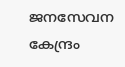ജനസേവന കേന്ദ്രം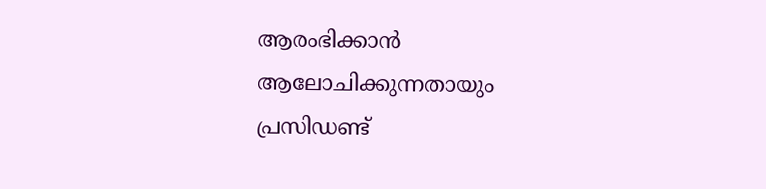ആരംഭിക്കാന്‍ ആലോചിക്കുന്നതായും പ്രസിഡണ്ട്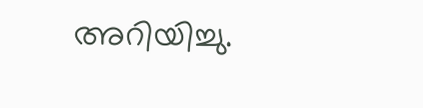അറിയിച്ചു.